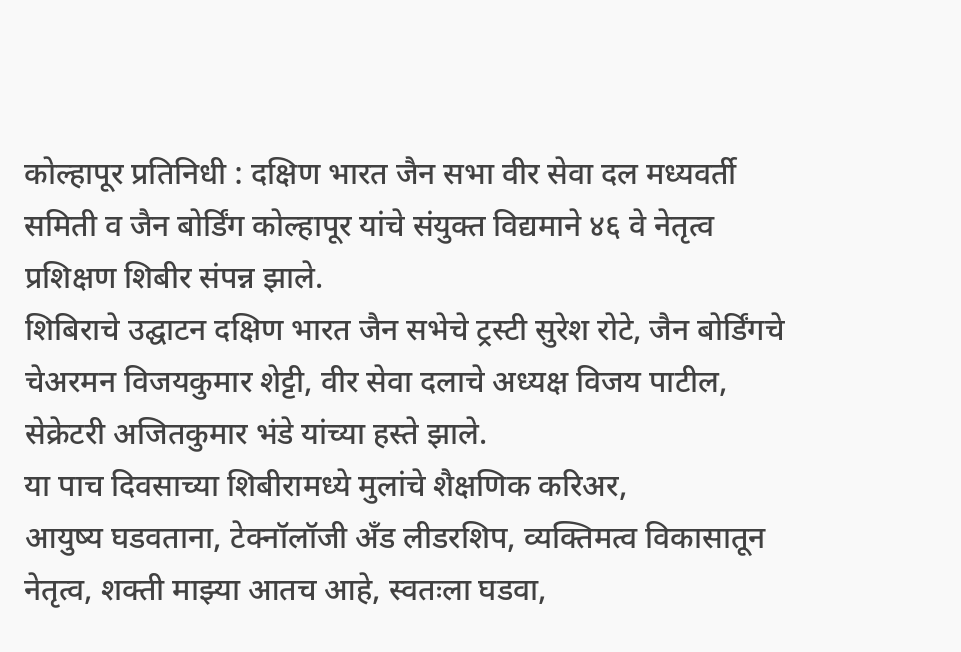कोल्हापूर प्रतिनिधी : दक्षिण भारत जैन सभा वीर सेवा दल मध्यवर्ती समिती व जैन बोर्डिंग कोल्हापूर यांचे संयुक्त विद्यमाने ४६ वे नेतृत्व प्रशिक्षण शिबीर संपन्न झाले.
शिबिराचे उद्घाटन दक्षिण भारत जैन सभेचे ट्रस्टी सुरेश रोटे, जैन बोर्डिंगचे चेअरमन विजयकुमार शेट्टी, वीर सेवा दलाचे अध्यक्ष विजय पाटील, सेक्रेटरी अजितकुमार भंडे यांच्या हस्ते झाले.
या पाच दिवसाच्या शिबीरामध्ये मुलांचे शैक्षणिक करिअर,
आयुष्य घडवताना, टेक्नॉलॉजी अँड लीडरशिप, व्यक्तिमत्व विकासातून नेतृत्व, शक्ती माझ्या आतच आहे, स्वतःला घडवा,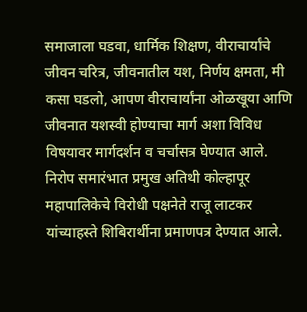समाजाला घडवा, धार्मिक शिक्षण, वीराचार्यांचे जीवन चरित्र, जीवनातील यश, निर्णय क्षमता, मी कसा घडलो, आपण वीराचार्यांना ओळखूया आणि जीवनात यशस्वी होण्याचा मार्ग अशा विविध विषयावर मार्गदर्शन व चर्चासत्र घेण्यात आले.
निरोप समारंभात प्रमुख अतिथी कोल्हापूर महापालिकेचे विरोधी पक्षनेते राजू लाटकर यांच्याहस्ते शिबिरार्थीना प्रमाणपत्र देण्यात आले.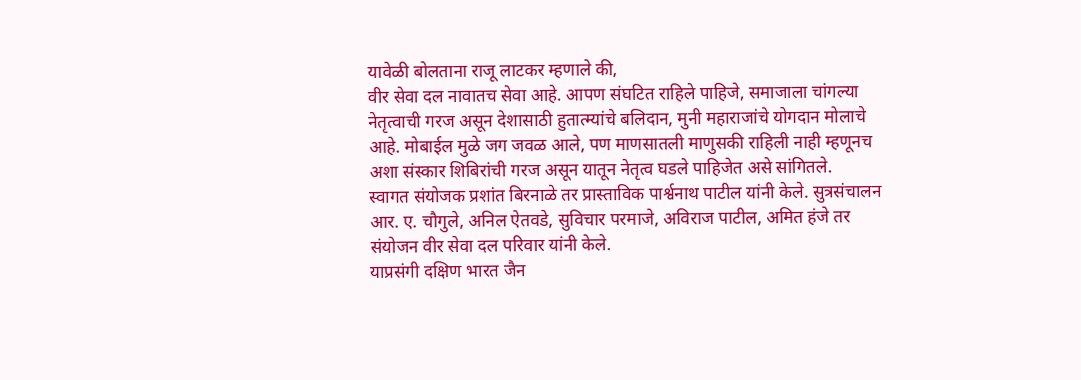यावेळी बोलताना राजू लाटकर म्हणाले की,
वीर सेवा दल नावातच सेवा आहे. आपण संघटित राहिले पाहिजे, समाजाला चांगल्या नेतृत्वाची गरज असून देशासाठी हुतात्म्यांचे बलिदान, मुनी महाराजांचे योगदान मोलाचे आहे. मोबाईल मुळे जग जवळ आले, पण माणसातली माणुसकी राहिली नाही म्हणूनच अशा संस्कार शिबिरांची गरज असून यातून नेतृत्व घडले पाहिजेत असे सांगितले.
स्वागत संयोजक प्रशांत बिरनाळे तर प्रास्ताविक पार्श्वनाथ पाटील यांनी केले. सुत्रसंचालन आर. ए. चौगुले, अनिल ऐतवडे, सुविचार परमाजे, अविराज पाटील, अमित हंजे तर संयोजन वीर सेवा दल परिवार यांनी केले.
याप्रसंगी दक्षिण भारत जैन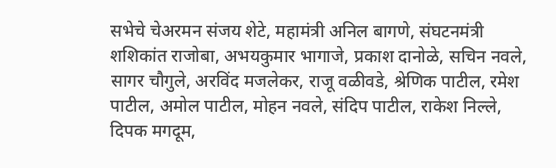सभेचे चेअरमन संजय शेटे, महामंत्री अनिल बागणे, संघटनमंत्री शशिकांत राजोबा, अभयकुमार भागाजे, प्रकाश दानोळे, सचिन नवले, सागर चौगुले, अरविंद मजलेकर, राजू वळीवडे, श्रेणिक पाटील, रमेश पाटील, अमोल पाटील, मोहन नवले, संदिप पाटील, राकेश निल्ले, दिपक मगदूम,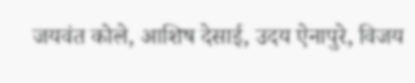जयवंत कोले, आशिष देसाई, उदय ऐनापुरे, विजय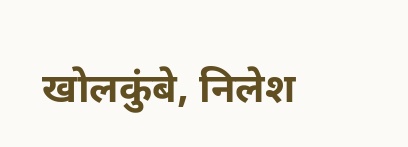खोलकुंबे, निलेश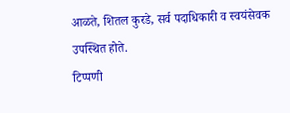आळते, शितल कुरडे, सर्व पदाधिकारी व स्वयंसेवक उपस्थित होते.
टिप्पणी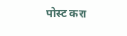पोस्ट करा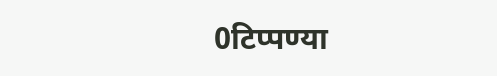0टिप्पण्या